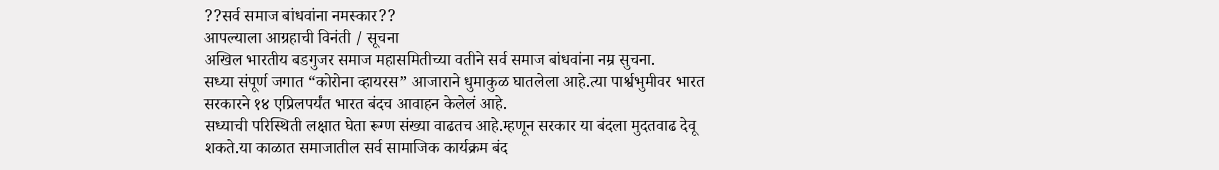??सर्व समाज बांधवांना नमस्कार??
आपल्याला आग्रहाची विनंती / सूचना
अखिल भारतीय बडगुजर समाज महासमितीच्या वतीने सर्व समाज बांधवांना नम्र सुचना.
सध्या संपूर्ण जगात “कोरोना व्हायरस” आजाराने धुमाकुळ घातलेला आहे.त्या पार्श्वभुमीवर भारत सरकारने १४ एप्रिलपर्यंत भारत बंदच आवाहन केलेलं आहे.
सध्याची परिस्थिती लक्षात घेता रूग्ण संख्या वाढतच आहे.म्हणून सरकार या बंदला मुदतवाढ देवू शकते.या काळात समाजातील सर्व सामाजिक कार्यक्रम बंद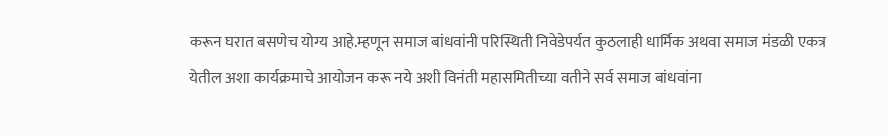करून घरात बसणेच योग्य आहे.म्हणून समाज बांधवांनी परिस्थिती निवेडेपर्यत कुठलाही धार्मिक अथवा समाज मंडळी एकत्र येतील अशा कार्यक्रमाचे आयोजन करू नये अशी विनंती महासमितीच्या वतीने सर्व समाज बांधवांना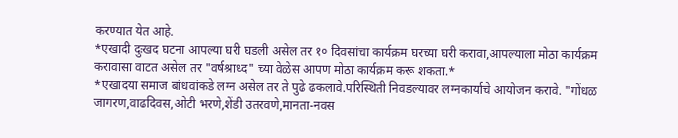करण्यात येत आहे.
*एखादी दुःखद घटना आपल्या घरी घडली असेल तर १० दिवसांचा कार्यक्रम घरच्या घरी करावा,आपल्याला मोठा कार्यक्रम करावासा वाटत असेल तर "वर्षश्राध्द" च्या वेळेस आपण मोठा कार्यक्रम करू शकता.*
*एखादया समाज बांधवांकडे लग्न असेल तर ते पुढे ढकलावे.परिस्थिती निवडल्यावर लग्नकार्याचे आयोजन करावे. "गोंधळ जागरण,वाढदिवस,ओटी भरणे,शेंडी उतरवणे,मानता-नवस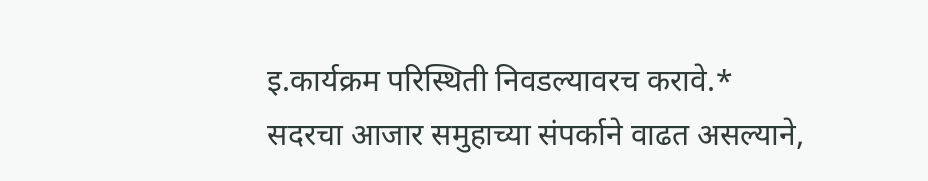इ.कार्यक्रम परिस्थिती निवडल्यावरच करावे.*
सदरचा आजार समुहाच्या संपर्काने वाढत असल्याने,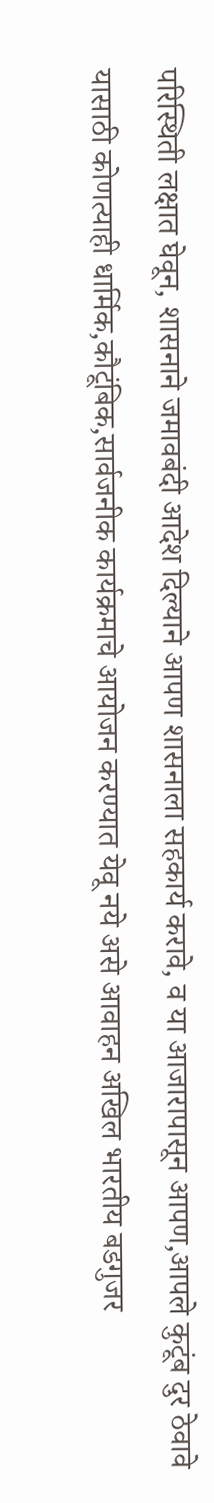परिस्थिती लक्षात घेवून, शासनाने जमावबंदी आदेश दिल्याने आपण शासनाला सहकार्य करावे, व या आजारापासून आपण,आपले कुटूंब दुर ठेवावे यासाठी कोणत्याही धार्मिक,कौटूंबिक,सार्वजनीक कार्यक्रमाचे आयोजन करण्यात येवू नये असे आवाहन अखिल भारतीय बडगुजर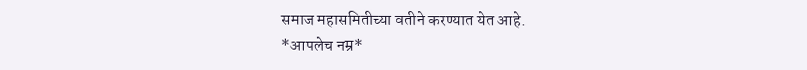समाज महासमितीच्या वतीने करण्यात येत आहे.
*आपलेच नम्र*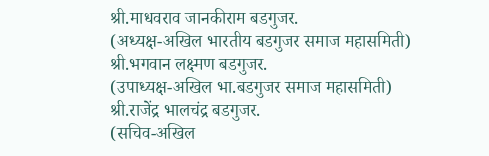श्री.माधवराव जानकीराम बडगुजर.
(अध्यक्ष-अखिल भारतीय बडगुजर समाज महासमिती)
श्री.भगवान लक्ष्मण बडगुजर.
(उपाध्यक्ष-अखिल भा.बडगुजर समाज महासमिती)
श्री.राजेंद्र भालचंद्र बडगुजर.
(सचिव-अखिल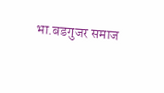भा.बडगुजर समाज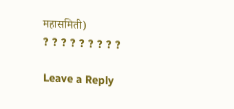महासमिती)
? ? ? ? ? ? ? ? ?

Leave a Reply